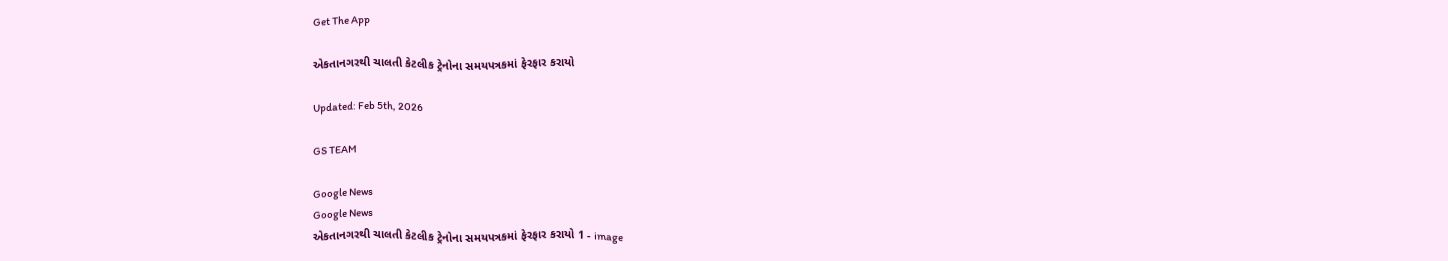Get The App

એકતાનગરથી ચાલતી કેટલીક ટ્રેનોના સમયપત્રકમાં ફેરફાર કરાયો

Updated: Feb 5th, 2026

GS TEAM

Google News
Google News
એકતાનગરથી ચાલતી કેટલીક ટ્રેનોના સમયપત્રકમાં ફેરફાર કરાયો 1 - image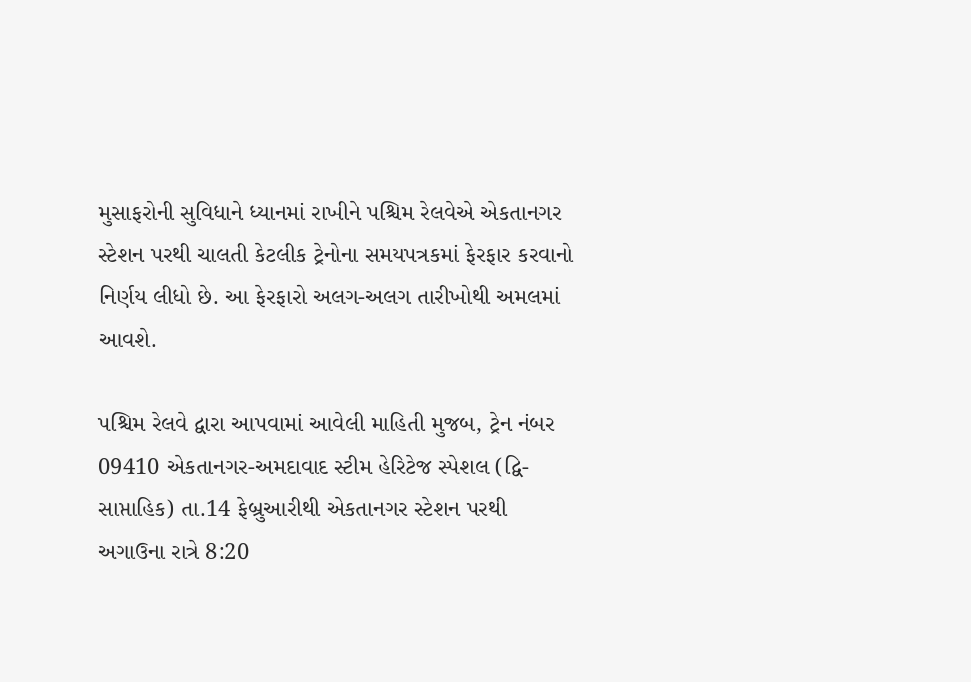મુસાફરોની સુવિધાને ધ્યાનમાં રાખીને પશ્ચિમ રેલવેએ એકતાનગર સ્ટેશન પરથી ચાલતી કેટલીક ટ્રેનોના સમયપત્રકમાં ફેરફાર કરવાનો નિર્ણય લીધો છે. આ ફેરફારો અલગ-અલગ તારીખોથી અમલમાં આવશે.

પશ્ચિમ રેલવે દ્વારા આપવામાં આવેલી માહિતી મુજબ, ટ્રેન નંબર 09410 એકતાનગર-અમદાવાદ સ્ટીમ હેરિટેજ સ્પેશલ (દ્વિ-સાપ્તાહિક) તા.14 ફેબ્રુઆરીથી એકતાનગર સ્ટેશન પરથી અગાઉના રાત્રે 8:20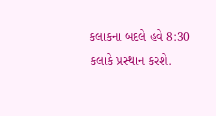કલાકના બદલે હવે 8:30 કલાકે પ્રસ્થાન કરશે.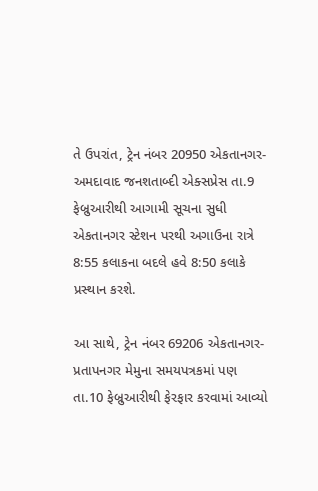તે ઉપરાંત, ટ્રેન નંબર 20950 એકતાનગર-અમદાવાદ જનશતાબ્દી એક્સપ્રેસ તા.9 ફેબ્રુઆરીથી આગામી સૂચના સુધી એકતાનગર સ્ટેશન પરથી અગાઉના રાત્રે 8:55 કલાકના બદલે હવે 8:50 કલાકે પ્રસ્થાન કરશે.

આ સાથે, ટ્રેન નંબર 69206 એકતાનગર-પ્રતાપનગર મેમુના સમયપત્રકમાં પણ તા.10 ફેબ્રુઆરીથી ફેરફાર કરવામાં આવ્યો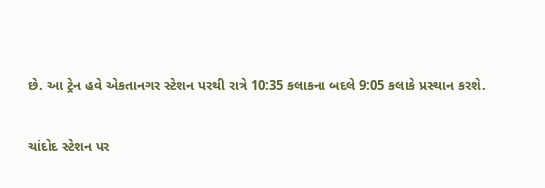છે. આ ટ્રેન હવે એકતાનગર સ્ટેશન પરથી રાત્રે 10:35 કલાકના બદલે 9:05 કલાકે પ્રસ્થાન કરશે.

ચાંદોદ સ્ટેશન પર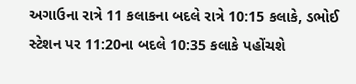અગાઉના રાત્રે 11 કલાકના બદલે રાત્રે 10:15 કલાકે, ડભોઈ સ્ટેશન પર 11:20ના બદલે 10:35 કલાકે પહોંચશે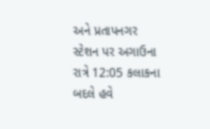અને પ્રતાપનગર સ્ટેશન પર અગાઉના રાત્રે 12:05 કલાકના બદલે હવે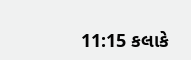11:15 કલાકે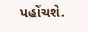પહોંચશે.